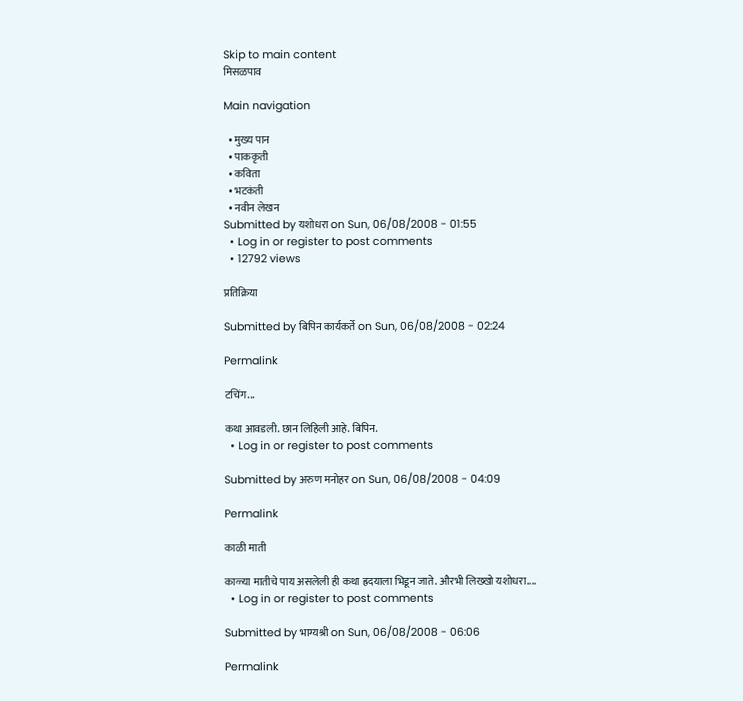Skip to main content
मिसळपाव

Main navigation

  • मुख्य पान
  • पाककृती
  • कविता
  • भटकंती
  • नवीन लेखन
Submitted by यशोधरा on Sun, 06/08/2008 - 01:55
  • Log in or register to post comments
  • 12792 views

प्रतिक्रिया

Submitted by बिपिन कार्यकर्ते on Sun, 06/08/2008 - 02:24

Permalink

टचिंग...

कथा आवडली. छान लिहिली आहे. बिपिन.
  • Log in or register to post comments

Submitted by अरुण मनोहर on Sun, 06/08/2008 - 04:09

Permalink

काळी माती

काळ्या मातीचे पाय असलेली ही कथा ह्रदयाला भिडून जाते. औरभी लिख्खो यशोधरा....
  • Log in or register to post comments

Submitted by भाग्यश्री on Sun, 06/08/2008 - 06:06

Permalink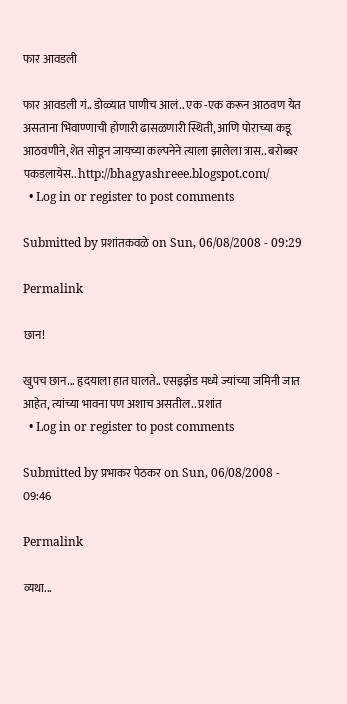फार आवडली

फार आवडली गं.. डोळ्यात पाणीच आलं.. एक -एक करून आठवण येत असताना भिवाण्णाची होणारी ढासळणारी स्थिती, आणि पोराच्या कडू आठवणीने,शेत सोडून जायच्या कल्पनेने त्याला झालेला त्रास.. बरोब्बर पकडलायेस.. http://bhagyashreee.blogspot.com/
  • Log in or register to post comments

Submitted by प्रशांतकवळे on Sun, 06/08/2008 - 09:29

Permalink

छान!

खुपच छान... हृदयाला हात घालते.. एसइझेड मध्ये ज्यांच्या जमिनी जात आहेत, त्यांच्या भावना पण अशाच असतील.. प्रशांत
  • Log in or register to post comments

Submitted by प्रभाकर पेठकर on Sun, 06/08/2008 - 09:46

Permalink

व्यथा...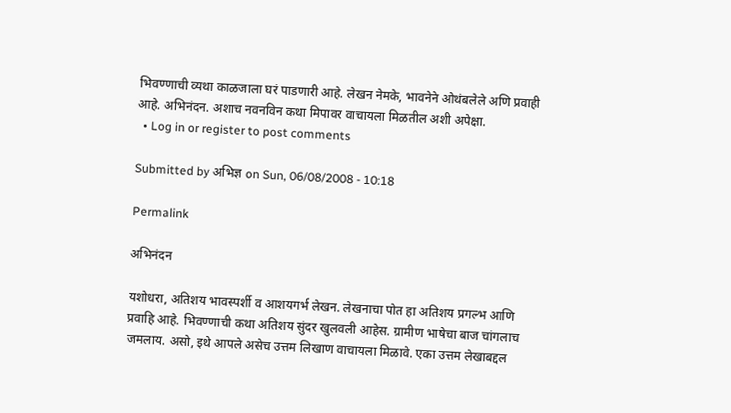भिवण्णाची व्यथा काळजाला घरं पाडणारी आहे. लेखन नेमके, भावनेने ओथंबलेले अणि प्रवाही आहे. अभिनंदन. अशाच नवनविन कथा मिपावर वाचायला मिळतील अशी अपेक्षा.
  • Log in or register to post comments

Submitted by अभिज्ञ on Sun, 06/08/2008 - 10:18

Permalink

अभिनंदन

यशोधरा, अतिशय भावस्पर्शी व आशयगर्भ लेखन. लेखनाचा पोत हा अतिशय प्रगल्भ आणि प्रवाहि आहे. भिवण्णाची कथा अतिशय सुंदर खुलवली आहेस. ग्रामीण भाषेचा बाज चांगलाच जमलाय. असो, इथे आपले असेच उत्तम लिखाण वाचायला मिळावे. एका उत्तम लेखाबद्दल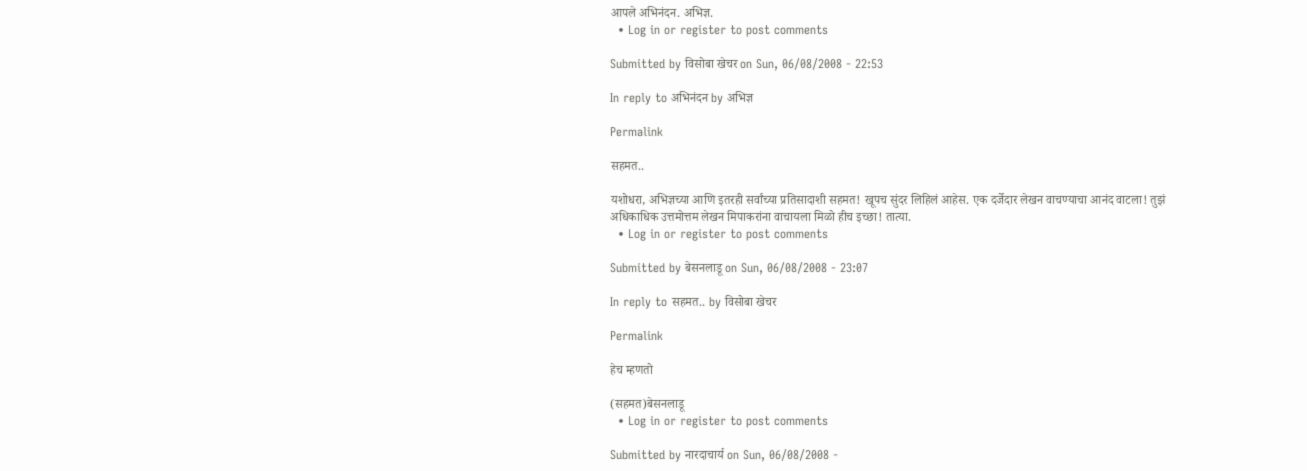आपले अभिनंदन. अभिज्ञ.
  • Log in or register to post comments

Submitted by विसोबा खेचर on Sun, 06/08/2008 - 22:53

In reply to अभिनंदन by अभिज्ञ

Permalink

सहमत..

यशोधरा, अभिज्ञच्या आणि इतरही सर्वांच्या प्रतिसादाशी सहमत! खूपच सुंदर लिहिलं आहेस. एक दर्जेदार लेखन वाचण्याचा आनंद वाटला! तुझं अधिकाधिक उत्तमोत्तम लेखन मिपाकरांना वाचायला मिळो हीच इच्छा! तात्या.
  • Log in or register to post comments

Submitted by बेसनलाडू on Sun, 06/08/2008 - 23:07

In reply to सहमत.. by विसोबा खेचर

Permalink

हेच म्हणतो

(सहमत)बेसनलाडू
  • Log in or register to post comments

Submitted by नारदाचार्य on Sun, 06/08/2008 -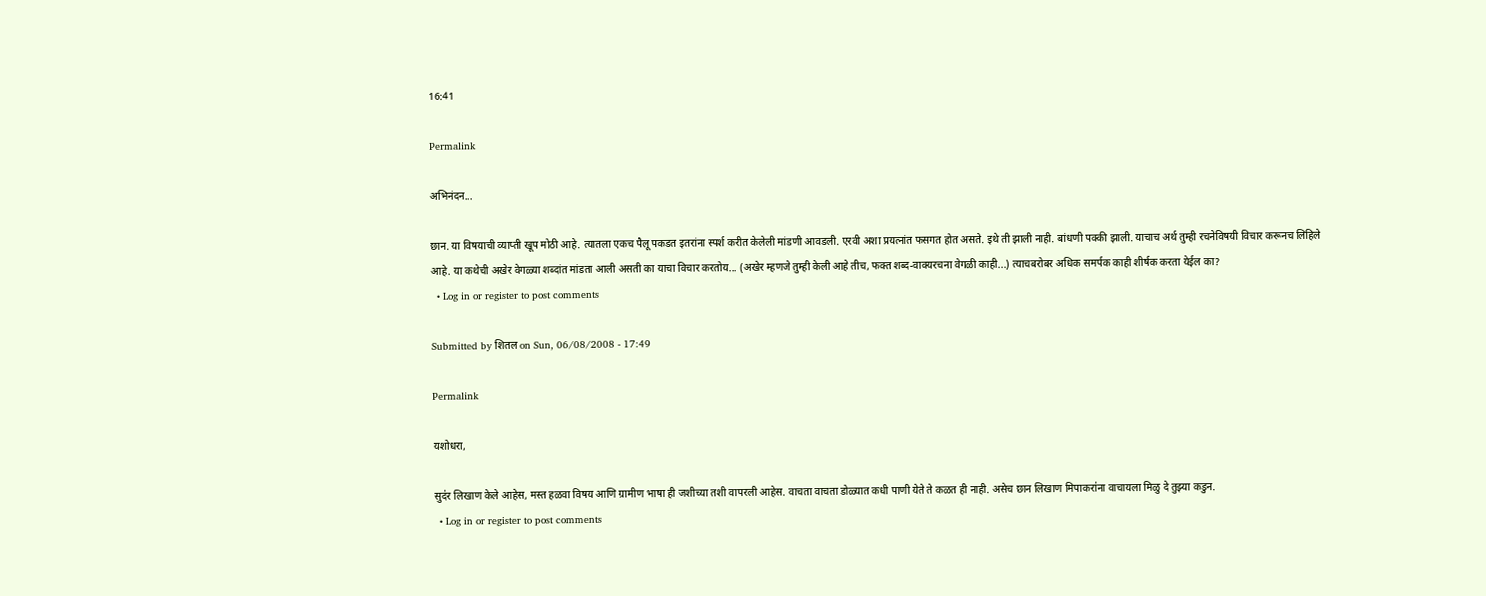16:41

Permalink

अभिनंदन...

छान. या विषयाची व्याप्ती खूप मोठी आहे. त्यातला एकच पैलू पकडत इतरांना स्पर्श करीत केलेली मांडणी आवडली. एरवी अशा प्रयत्नांत फसगत होत असते. इथे ती झाली नाही. बांधणी पक्की झाली. याचाच अर्थ तुम्ही रचनेविषयी विचार करूनच लिहिले आहे. या कथेची अखेर वेगळ्या शब्दांत मांडता आली असती का याचा विचार करतोय... (अखेर म्हणजे तुम्ही केली आहे तीच, फक्त शब्द-वाक्यरचना वेगळी काही...) त्याचबरोबर अधिक समर्पक काही शीर्षक करता येईल का?
  • Log in or register to post comments

Submitted by शितल on Sun, 06/08/2008 - 17:49

Permalink

यशोधरा,

सुद॑र लिखाण केले आहेस, मस्त हळवा विषय आणि ग्रामीण भाषा ही जशीच्या तशी वापरली आहेस. वाचता वाचता डोळ्यात कधी पाणी येते ते कळत ही नाही. असेच छान लिखाण मिपाकरा॑ना वाचायला मिळु दे तुझ्या कडुन.
  • Log in or register to post comments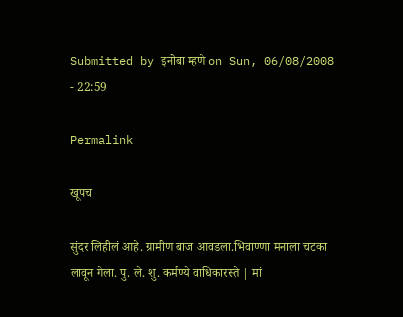Submitted by इनोबा म्हणे on Sun, 06/08/2008 - 22:59

Permalink

खूपच

सुंदर लिहीलं आहे. ग्रामीण बाज आवडला.भिवाण्णा मनाला चटका लावून गेला. पु. ले. शु. कर्मण्ये वाधिकारस्ते | मां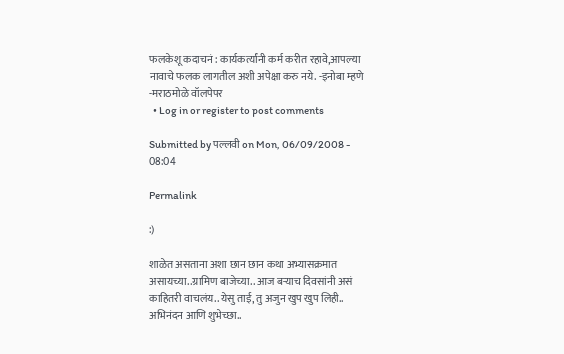फलकेशू कदाचनं : कार्यकर्त्यांनी कर्म करीत रहावे,आपल्या नावाचे फलक लागतील अशी अपेक्षा करु नये. -इनोबा म्हणे -मराठमोळे वॉलपेपर
  • Log in or register to post comments

Submitted by पल्लवी on Mon, 06/09/2008 - 08:04

Permalink

:)

शाळेत असताना अशा छान छान कथा अभ्यासक्रमात असायच्या..ग्रामिण बाजेच्या.. आज बर्‍याच दिवसांनी असं काहितरी वाचलंय.. येसु ताई, तु अजुन खुप खुप लिही.. अभिनंदन आणि शुभेच्छा..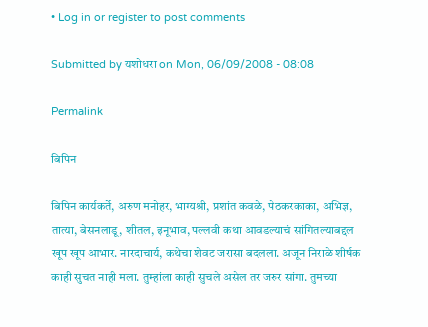• Log in or register to post comments

Submitted by यशोधरा on Mon, 06/09/2008 - 08:08

Permalink

बिपिन

बिपिन कार्यकर्ते, अरुण मनोहर, भाग्यश्री, प्रशांत कवळे, पेठकरकाका, अभिज्ञ, तात्या, बेसनलाडू, शीतल, इनूभाव, पल्लवी कथा आवडल्याचं सांगितल्याबद्दल खूप खूप आभार. नारदाचार्य, कथेचा शेवट जरासा बदलला. अजून निराळे शीर्षक काही सुचत नाही मला. तुम्हांला काही सुचले असेल तर जरुर सांगा. तुमच्या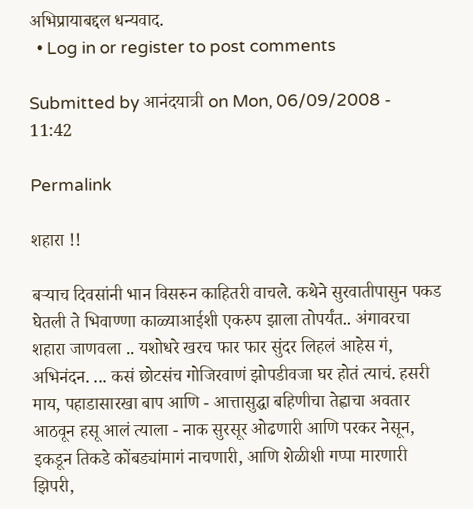अभिप्रायाबद्दल धन्यवाद.
  • Log in or register to post comments

Submitted by आनंदयात्री on Mon, 06/09/2008 - 11:42

Permalink

शहारा !!

बर्‍याच दिवसांनी भान विसरुन काहितरी वाचले. कथेने सुरवातीपासुन पकड घेतली ते भिवाण्णा काळ्याआईशी एकरुप झाला तोपर्यंत.. अंगावरचा शहारा जाणवला .. यशोधरे खरच फार फार सुंदर लिहलं आहेस गं, अभिनंदन. ... कसं छोटसंच गोजिरवाणं झोपडीवजा घर होतं त्याचं. हसरी माय, पहाडासारखा बाप आणि - आत्तासुद्धा बहिणीचा तेह्वाचा अवतार आठवून हसू आलं त्याला - नाक सुरसूर ओढणारी आणि परकर नेसून, इकडून तिकडे कोंबड्यांमागं नाचणारी, आणि शेळीशी गप्पा मारणारी झिपरी,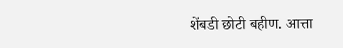शेंबडी छोटी बहीण. आत्ता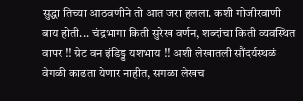सुद्धा तिच्या आठवणीने तो आत जरा हलला. कशी गोजीरवाणी बाय होती... चंद्रभागा किती सुरेख वर्णन, शब्दांचा किती व्यवस्थित वापर !! ग्रेट वन इंडिड्ड यशभाय !! अशी लेखातली सौंदर्यस्थळं वेगळी काढता येणार नाहीत, सगळा लेखच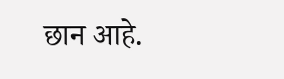छान आहे.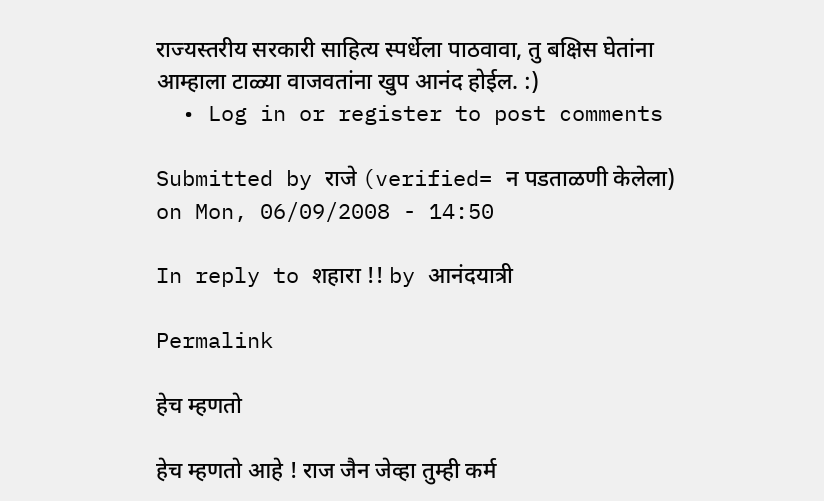राज्यस्तरीय सरकारी साहित्य स्पर्धेला पाठवावा, तु बक्षिस घेतांना आम्हाला टाळ्या वाजवतांना खुप आनंद होईल. :)
  • Log in or register to post comments

Submitted by राजे (verified= न पडताळणी केलेला) on Mon, 06/09/2008 - 14:50

In reply to शहारा !! by आनंदयात्री

Permalink

हेच म्हणतो

हेच म्हणतो आहे ! राज जैन जेव्हा तुम्ही कर्म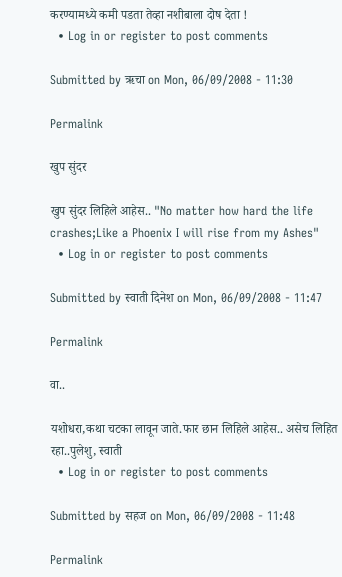करण्यामध्ये कमी पडता तेव्हा नशीबाला दोष देता !
  • Log in or register to post comments

Submitted by ऋचा on Mon, 06/09/2008 - 11:30

Permalink

खुप सुंदर

खुप सुंदर लिहिले आहेस.. "No matter how hard the life crashes;Like a Phoenix I will rise from my Ashes"
  • Log in or register to post comments

Submitted by स्वाती दिनेश on Mon, 06/09/2008 - 11:47

Permalink

वा..

यशोधरा,कथा चटका लावून जाते.फार छान लिहिले आहेस.. असेच लिहित रहा..पुलेशु, स्वाती
  • Log in or register to post comments

Submitted by सहज on Mon, 06/09/2008 - 11:48

Permalink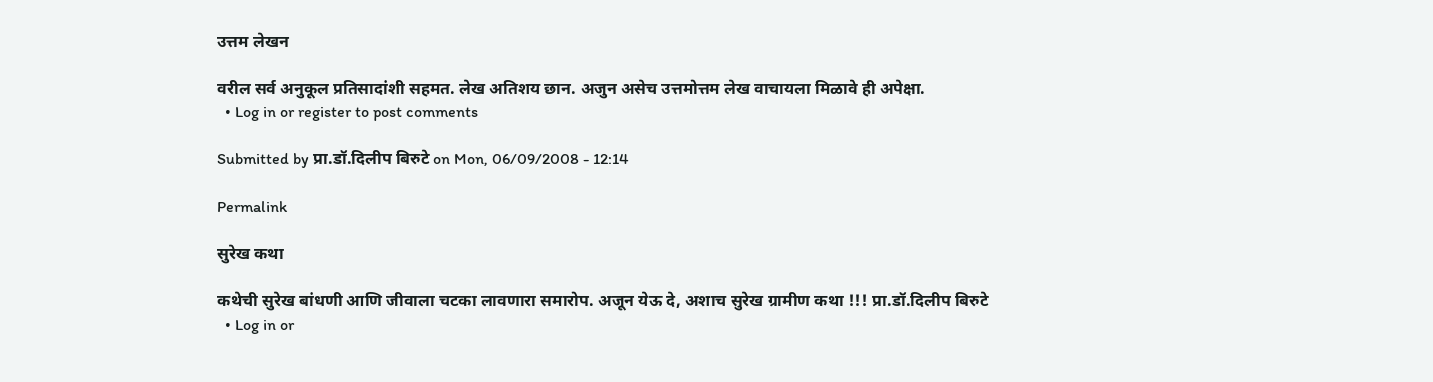उत्तम लेखन

वरील सर्व अनुकूल प्रतिसादांशी सहमत. लेख अतिशय छान. अजुन असेच उत्तमोत्तम लेख वाचायला मिळावे ही अपेक्षा.
  • Log in or register to post comments

Submitted by प्रा.डॉ.दिलीप बिरुटे on Mon, 06/09/2008 - 12:14

Permalink

सुरेख कथा

कथेची सुरेख बांधणी आणि जीवाला चटका लावणारा समारोप. अजून येऊ दे, अशाच सुरेख ग्रामीण कथा !!! प्रा.डॉ.दिलीप बिरुटे
  • Log in or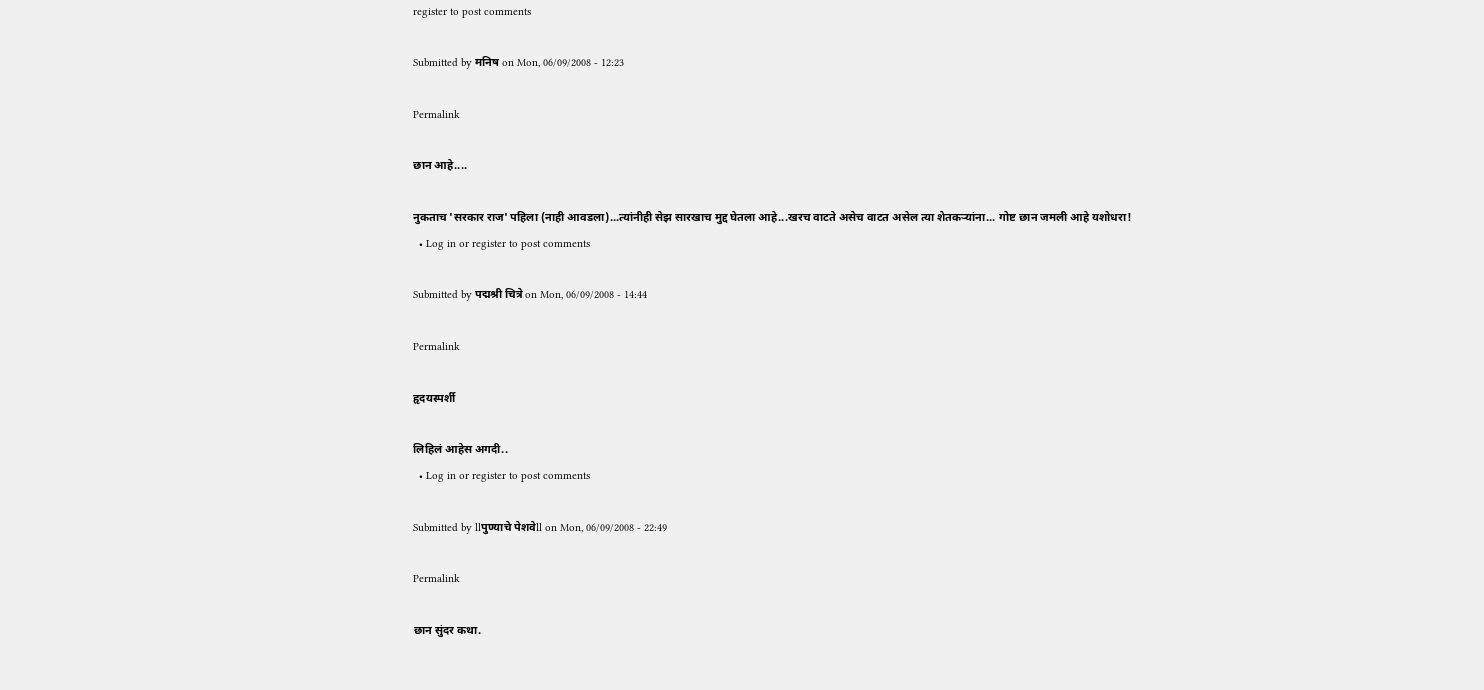register to post comments

Submitted by मनिष on Mon, 06/09/2008 - 12:23

Permalink

छान आहे....

नुकताच 'सरकार राज' पहिला (नाही आवडला)...त्यांनीही सेझ सारखाच मुद्द घेतला आहे...खरच वाटते असेच वाटत असेल त्या शेतकर्‍यांना... गोष्ट छान जमली आहे यशोधरा!
  • Log in or register to post comments

Submitted by पद्मश्री चित्रे on Mon, 06/09/2008 - 14:44

Permalink

हृदयस्पर्शी

लिहिलं आहेस अगदी..
  • Log in or register to post comments

Submitted by llपुण्याचे पेशवेll on Mon, 06/09/2008 - 22:49

Permalink

छान सुंदर कथा.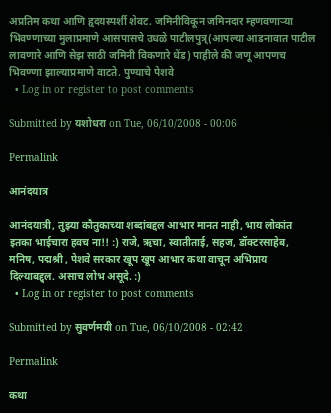अप्रतिम कथा आणि हृदयस्पर्शी शेवट. जमिनीविकून जमिनदार म्हणवणार्‍या भिवण्णाच्या मुलाप्रमाणे आसपासचे उधळे पाटीलपुत्र्(आपल्या आडनावात पाटील लावणारे आणि सेझ साठी जमिनी विकणारे धेंड) पाहीले की जणू आपणच भिवण्णा झाल्याप्रमाणे वाटते. पुण्याचे पेशवे
  • Log in or register to post comments

Submitted by यशोधरा on Tue, 06/10/2008 - 00:06

Permalink

आनंदयात्र

आनंदयात्री, तुझ्या कौतुकाच्या शब्दांबद्दल आभार मानत नाही, भाय लोकांत इतका भाईचारा हवच ना!! :) राजे, ऋचा, स्वातीताई, सहज, डॉक्टरसाहेब, मनिष, पद्मश्री , पेशवे सरकार खूप खूप आभार कथा वाचून अभिप्राय दिल्याबद्द्ल. असाच लोभ असूदे. :)
  • Log in or register to post comments

Submitted by सुवर्णमयी on Tue, 06/10/2008 - 02:42

Permalink

कथा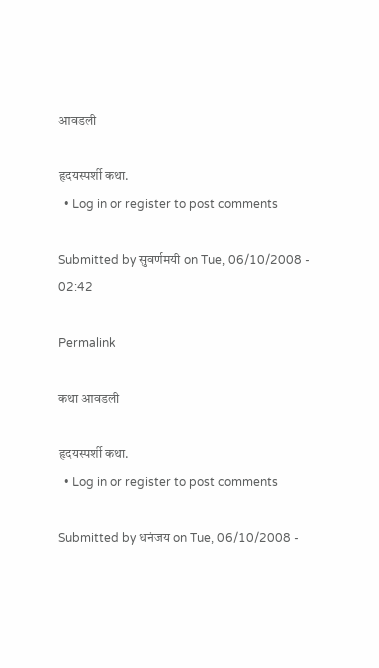आवडली

हृदयस्पर्शी कथा.
  • Log in or register to post comments

Submitted by सुवर्णमयी on Tue, 06/10/2008 - 02:42

Permalink

कथा आवडली

हृदयस्पर्शी कथा.
  • Log in or register to post comments

Submitted by धनंजय on Tue, 06/10/2008 -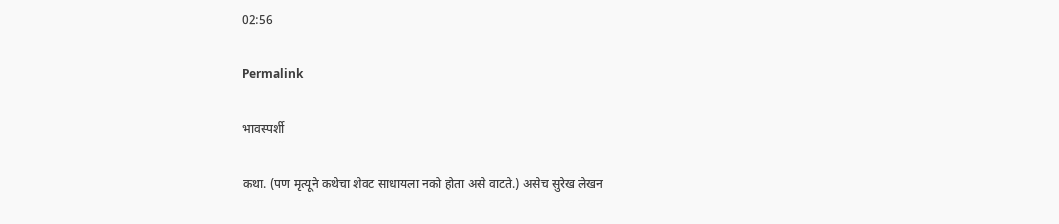02:56

Permalink

भावस्पर्शी

कथा. (पण मृत्यूने कथेचा शेवट साधायला नको होता असे वाटते.) असेच सुरेख लेखन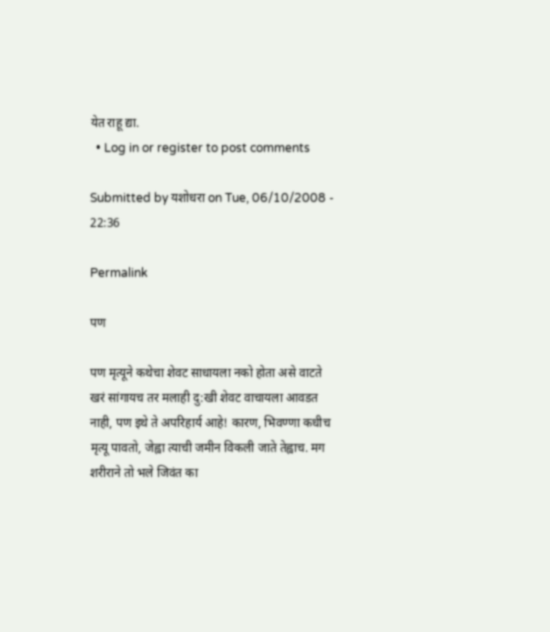येत राहू द्या.
  • Log in or register to post comments

Submitted by यशोधरा on Tue, 06/10/2008 - 22:36

Permalink

पण

पण मृत्यूने कथेचा शेवट साधायला नको होता असे वाटते खरं सांगायच तर मलाही दु:खी शेवट वाचायला आवडत नाही, पण इथे ते अपरिहार्य आहे! कारण, भिवण्णा कधीच मृत्यू पावतो, जेह्वा त्याची जमीन विकली जाते तेह्वाच. मग शरीराने तो भले जिवंत का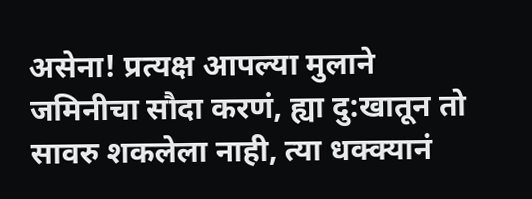असेना! प्रत्यक्ष आपल्या मुलाने जमिनीचा सौदा करणं, ह्या दु:खातून तो सावरु शकलेला नाही, त्या धक्क्यानं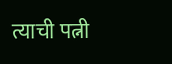त्याची पत्नी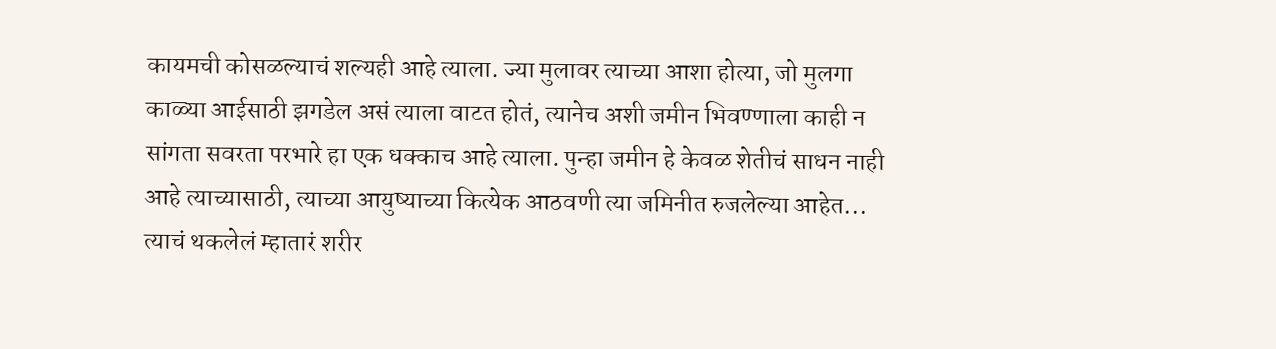कायमची कोसळल्याचं शल्यही आहे त्याला. ज्या मुलावर त्याच्या आशा होत्या, जो मुलगा काळ्या आईसाठी झगडेल असं त्याला वाटत होतं, त्यानेच अशी जमीन भिवण्णाला काही न सांगता सवरता परभारे हा एक धक्काच आहे त्याला. पुन्हा जमीन हे केवळ शेतीचं साधन नाही आहे त्याच्यासाठी, त्याच्या आयुष्याच्या कित्येक आठवणी त्या जमिनीत रुजलेल्या आहेत... त्याचं थकलेलं म्हातारं शरीर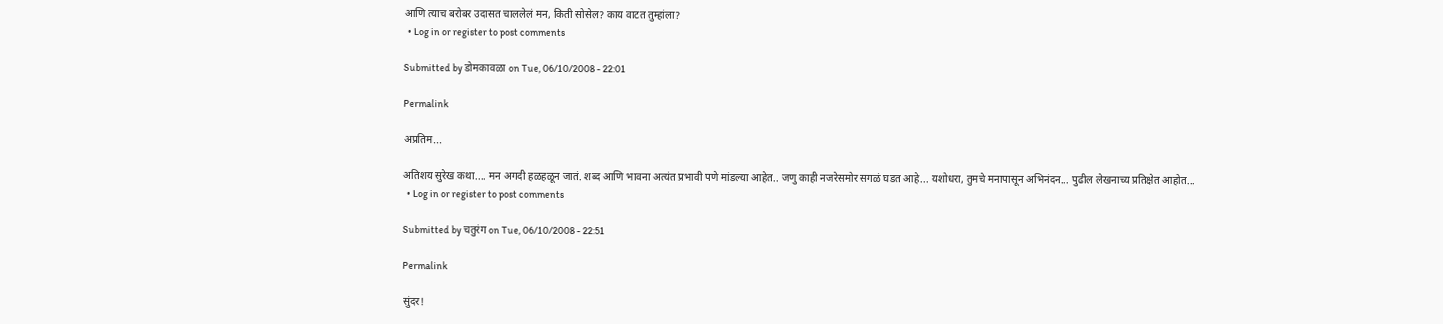आणि त्याच बरोबर उदासत चाललेलं मन, किती सोसेल? काय वाटत तुम्हांला?
  • Log in or register to post comments

Submitted by डोमकावळा on Tue, 06/10/2008 - 22:01

Permalink

अप्रतिम...

अतिशय सुरेख कथा.... मन अगदी हळहळून जातं. शब्द आणि भावना अत्यंत प्रभावी पणे मांडल्या आहेत.. जणु काही नजरेसमोर सगळं घडत आहे... यशोधरा, तुमचे मनापासून अभिनंदन... पुढील लेखनाच्य प्रतिक्षेत आहोत...
  • Log in or register to post comments

Submitted by चतुरंग on Tue, 06/10/2008 - 22:51

Permalink

सुंदर!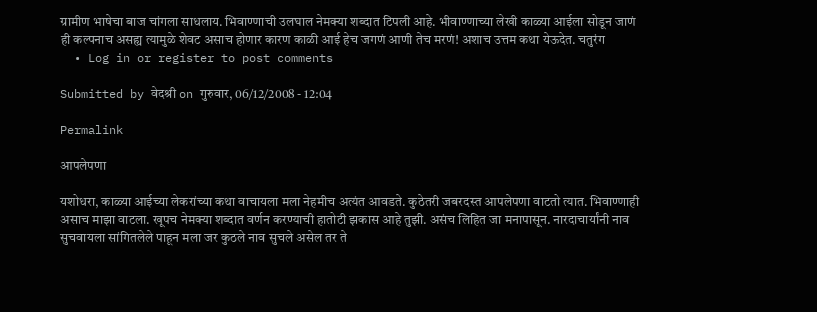ग्रामीण भाषेचा बाज चांगला साधलाय. भिवाण्णाची उलघाल नेमक्या शब्दात टिपली आहे. भीवाण्णाच्या लेखी काळ्या आईला सोडून जाणं ही कल्पनाच असह्य त्यामुळे शेवट असाच होणार कारण काळी आई हेच जगणं आणी तेच मरणं! अशाच उत्तम कथा येऊदेत. चतुरंग
  • Log in or register to post comments

Submitted by वेदश्री on गुरुवार, 06/12/2008 - 12:04

Permalink

आपलेपणा

यशोधरा, काळ्या आईच्या लेकरांच्या कथा वाचायला मला नेहमीच अत्यंत आवडते. कुठेतरी जबरदस्त आपलेपणा वाटतो त्यात. भिवाण्णाही असाच माझा वाटला. खूपच नेमक्या शब्दात वर्णन करण्याची हातोटी झकास आहे तुझी. असंच लिहित जा मनापासून. नारदाचार्यांनी नाव सुचवायला सांगितलेले पाहून मला जर कुठले नाव सुचले असेल तर ते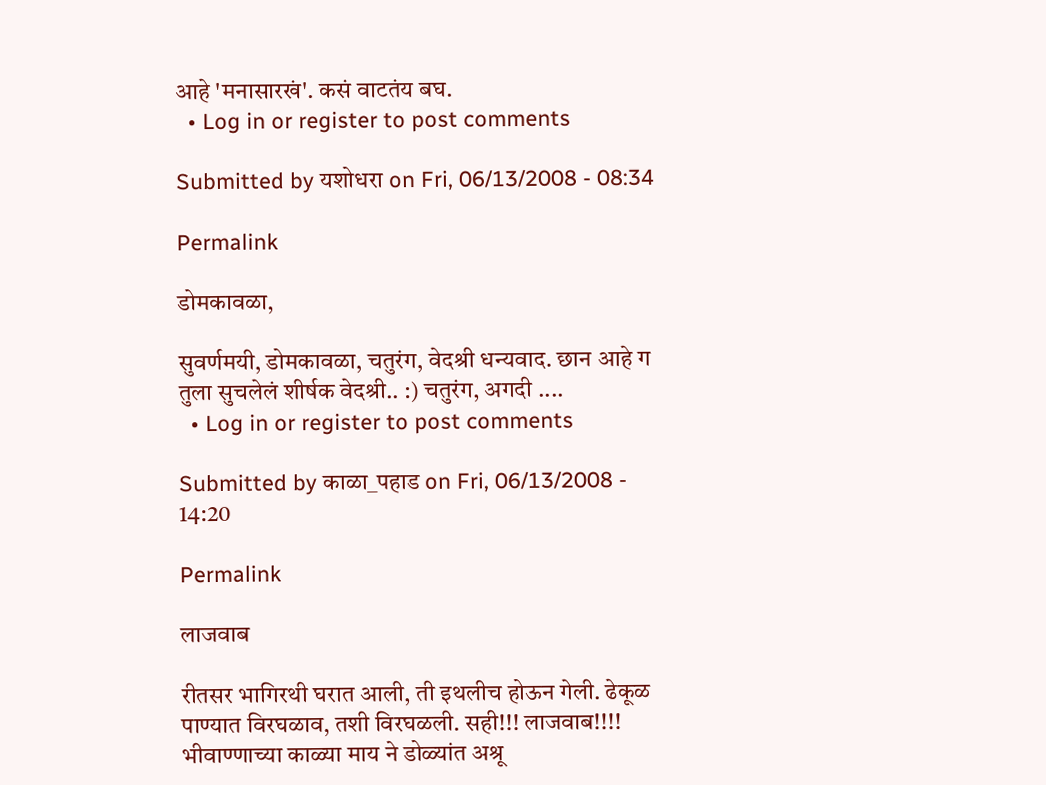आहे 'मनासारखं'. कसं वाटतंय बघ.
  • Log in or register to post comments

Submitted by यशोधरा on Fri, 06/13/2008 - 08:34

Permalink

डोमकावळा,

सुवर्णमयी, डोमकावळा, चतुरंग, वेदश्री धन्यवाद. छान आहे ग तुला सुचलेलं शीर्षक वेदश्री.. :) चतुरंग, अगदी ....
  • Log in or register to post comments

Submitted by काळा_पहाड on Fri, 06/13/2008 - 14:20

Permalink

लाजवाब

रीतसर भागिरथी घरात आली, ती इथलीच होऊन गेली. ढेकूळ पाण्यात विरघळाव, तशी विरघळली. सही!!! लाजवाब!!!! भीवाण्णाच्या काळ्या माय ने डोळ्यांत अश्रू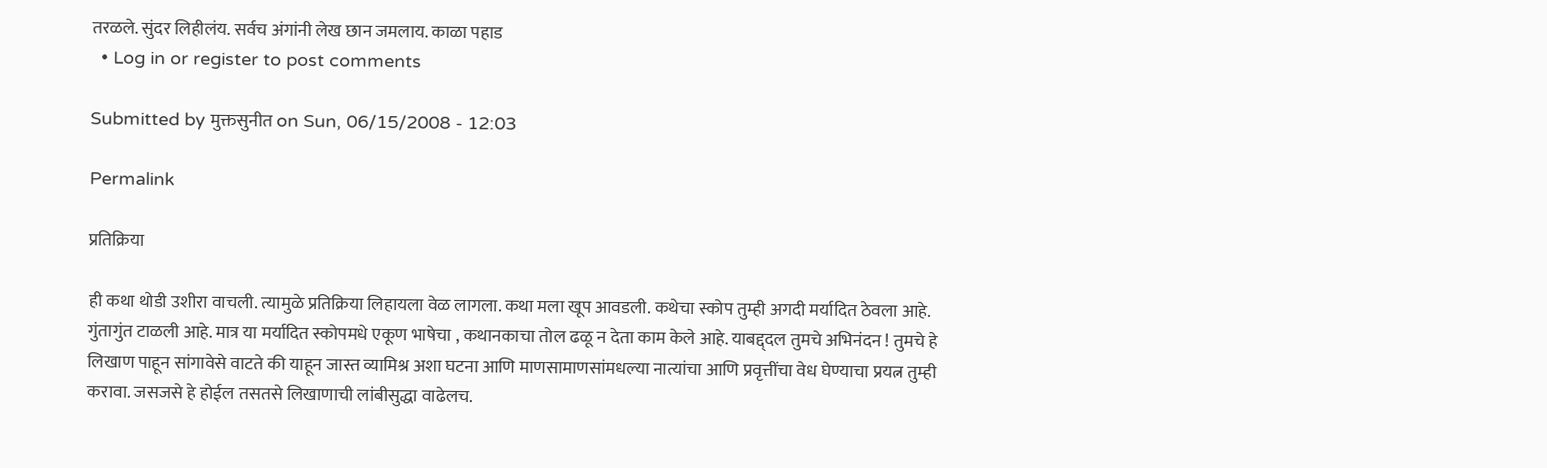तरळले. सुंदर लिहीलंय. सर्वच अंगांनी लेख छान जमलाय. काळा पहाड
  • Log in or register to post comments

Submitted by मुक्तसुनीत on Sun, 06/15/2008 - 12:03

Permalink

प्रतिक्रिया

ही कथा थोडी उशीरा वाचली. त्यामुळे प्रतिक्रिया लिहायला वेळ लागला. कथा मला खूप आवडली. कथेचा स्कोप तुम्ही अगदी मर्यादित ठेवला आहे. गुंतागुंत टाळली आहे. मात्र या मर्यादित स्कोपमधे एकूण भाषेचा , कथानकाचा तोल ढळू न देता काम केले आहे. याबद्द्दल तुमचे अभिनंदन ! तुमचे हे लिखाण पाहून सांगावेसे वाटते की याहून जास्त व्यामिश्र अशा घटना आणि माणसामाणसांमधल्या नात्यांचा आणि प्रवृत्तींचा वेध घेण्याचा प्रयत्न तुम्ही करावा. जसजसे हे होईल तसतसे लिखाणाची लांबीसुद्धा वाढेलच.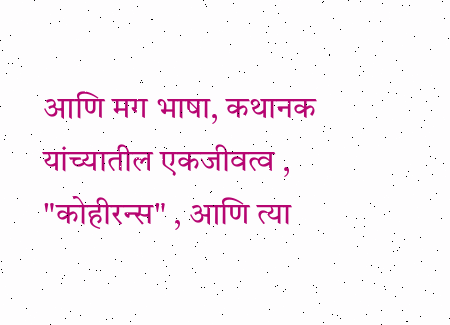आणि मग भाषा, कथानक यांच्यातील एकजीवत्व , "कोहीरन्स" , आणि त्या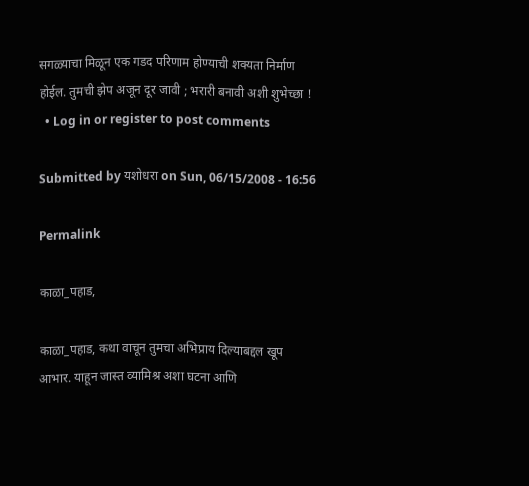सगळ्याचा मिळून एक गडद परिणाम होण्याची शक्यता निर्माण होईल. तुमची झेप अजून दूर जावी ; भरारी बनावी अशी शुभेच्छा !
  • Log in or register to post comments

Submitted by यशोधरा on Sun, 06/15/2008 - 16:56

Permalink

काळा_पहाड,

काळा_पहाड, कथा वाचून तुमचा अभिप्राय दिल्याबद्दल खूप आभार. याहून जास्त व्यामिश्र अशा घटना आणि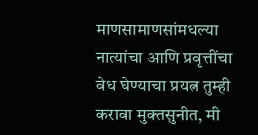माणसामाणसांमधल्या नात्यांचा आणि प्रवृत्तींचा वेध घेण्याचा प्रयत्न तुम्ही करावा मुक्तसुनीत, मी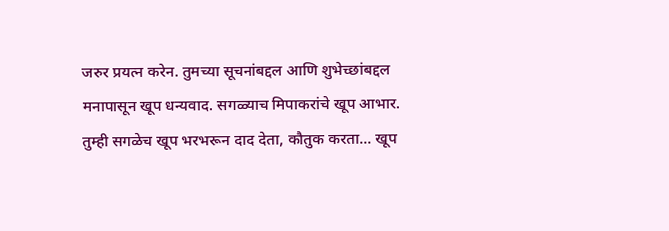जरुर प्रयत्न करेन. तुमच्या सूचनांबद्दल आणि शुभेच्छांबद्दल मनापासून खूप धन्यवाद. सगळ्याच मिपाकरांचे खूप आभार. तुम्ही सगळेच खूप भरभरून दाद देता, कौतुक करता... खूप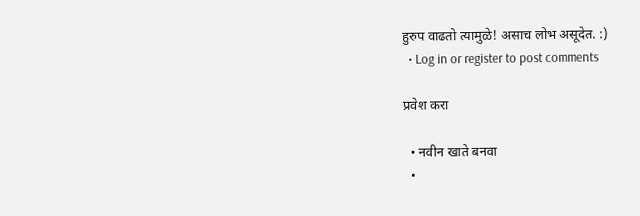हुरुप वाढतो त्यामुळे! असाच लोभ असूदेत. :)
  • Log in or register to post comments

प्रवेश करा

  • नवीन खाते बनवा
  •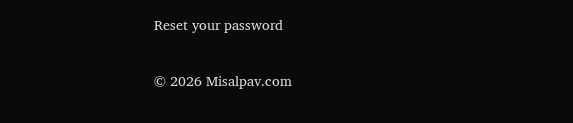Reset your password

© 2026 Misalpav.com